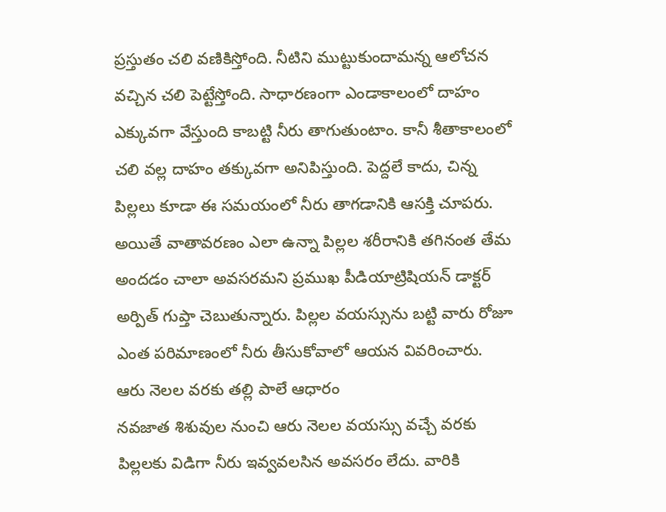ప్రస్తుతం చలి వణికిస్తోంది. నీటిని ముట్టుకుందామన్న ఆలోచన వచ్చిన చలి పెట్టేస్తోంది. సాధారణంగా ఎండాకాలంలో దాహం ఎక్కువగా వేస్తుంది కాబట్టి నీరు తాగుతుంటాం. కానీ శీతాకాలంలో చలి వల్ల దాహం తక్కువగా అనిపిస్తుంది. పెద్దలే కాదు, చిన్న పిల్లలు కూడా ఈ సమయంలో నీరు తాగడానికి ఆసక్తి చూపరు. అయితే వాతావరణం ఎలా ఉన్నా పిల్లల శరీరానికి తగినంత తేమ అందడం చాలా అవసరమని ప్రముఖ పీడియాట్రిషియన్ డాక్టర్ అర్పిత్ గుప్తా చెబుతున్నారు. పిల్లల వయస్సును బట్టి వారు రోజూ ఎంత పరిమాణంలో నీరు తీసుకోవాలో ఆయన వివరించారు.
ఆరు నెలల వరకు తల్లి పాలే ఆధారం
నవజాత శిశువుల నుంచి ఆరు నెలల వయస్సు వచ్చే వరకు పిల్లలకు విడిగా నీరు ఇవ్వవలసిన అవసరం లేదు. వారికి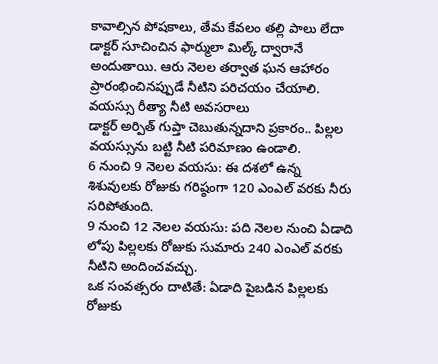కావాల్సిన పోషకాలు, తేమ కేవలం తల్లి పాలు లేదా డాక్టర్ సూచించిన ఫార్ములా మిల్క్ ద్వారానే అందుతాయి. ఆరు నెలల తర్వాత ఘన ఆహారం ప్రారంభించినప్పుడే నీటిని పరిచయం చేయాలి.
వయస్సు రీత్యా నీటి అవసరాలు
డాక్టర్ అర్పిత్ గుప్తా చెబుతున్నదాని ప్రకారం.. పిల్లల వయస్సును బట్టి నీటి పరిమాణం ఉండాలి.
6 నుంచి 9 నెలల వయసు: ఈ దశలో ఉన్న శిశువులకు రోజుకు గరిష్ఠంగా 120 ఎంఎల్ వరకు నీరు సరిపోతుంది.
9 నుంచి 12 నెలల వయసు: పది నెలల నుంచి ఏడాది లోపు పిల్లలకు రోజుకు సుమారు 240 ఎంఎల్ వరకు నీటిని అందించవచ్చు.
ఒక సంవత్సరం దాటితే: ఏడాది పైబడిన పిల్లలకు రోజుకు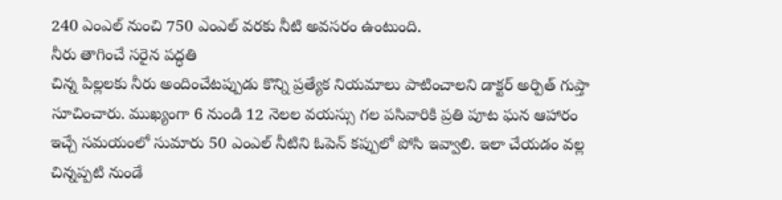240 ఎంఎల్ నుంచి 750 ఎంఎల్ వరకు నీటి అవసరం ఉంటుంది.
నీరు తాగించే సరైన పద్ధతి
చిన్న పిల్లలకు నీరు అందించేటప్పుడు కొన్ని ప్రత్యేక నియమాలు పాటించాలని డాక్టర్ అర్పిత్ గుప్తా సూచించారు. ముఖ్యంగా 6 నుండి 12 నెలల వయస్సు గల పసివారికి ప్రతి పూట ఘన ఆహారం ఇచ్చే సమయంలో సుమారు 50 ఎంఎల్ నీటిని ఓపెన్ కప్పులో పోసి ఇవ్వాలి. ఇలా చేయడం వల్ల చిన్నప్పటి నుండే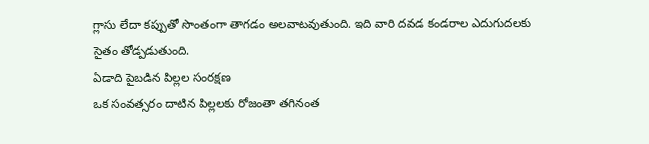గ్లాసు లేదా కప్పుతో సొంతంగా తాగడం అలవాటవుతుంది. ఇది వారి దవడ కండరాల ఎదుగుదలకు సైతం తోడ్పడుతుంది.
ఏడాది పైబడిన పిల్లల సంరక్షణ
ఒక సంవత్సరం దాటిన పిల్లలకు రోజంతా తగినంత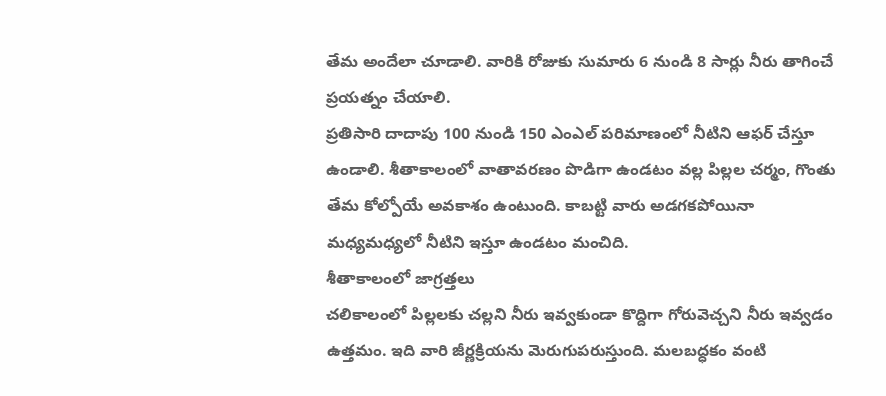తేమ అందేలా చూడాలి. వారికి రోజుకు సుమారు 6 నుండి 8 సార్లు నీరు తాగించే ప్రయత్నం చేయాలి.
ప్రతిసారి దాదాపు 100 నుండి 150 ఎంఎల్ పరిమాణంలో నీటిని ఆఫర్ చేస్తూ ఉండాలి. శీతాకాలంలో వాతావరణం పొడిగా ఉండటం వల్ల పిల్లల చర్మం, గొంతు తేమ కోల్పోయే అవకాశం ఉంటుంది. కాబట్టి వారు అడగకపోయినా మధ్యమధ్యలో నీటిని ఇస్తూ ఉండటం మంచిది.
శీతాకాలంలో జాగ్రత్తలు
చలికాలంలో పిల్లలకు చల్లని నీరు ఇవ్వకుండా కొద్దిగా గోరువెచ్చని నీరు ఇవ్వడం ఉత్తమం. ఇది వారి జీర్ణక్రియను మెరుగుపరుస్తుంది. మలబద్ధకం వంటి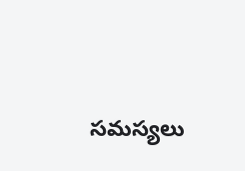సమస్యలు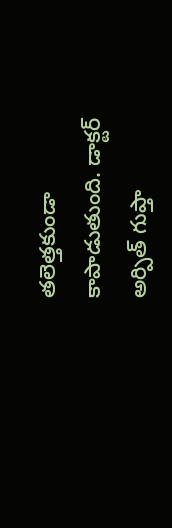తలెత్తకుండా కాపాడుతుంది. డాక్టర్ అర్పిత్ గుప్తా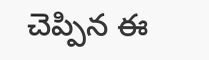చెప్పిన ఈ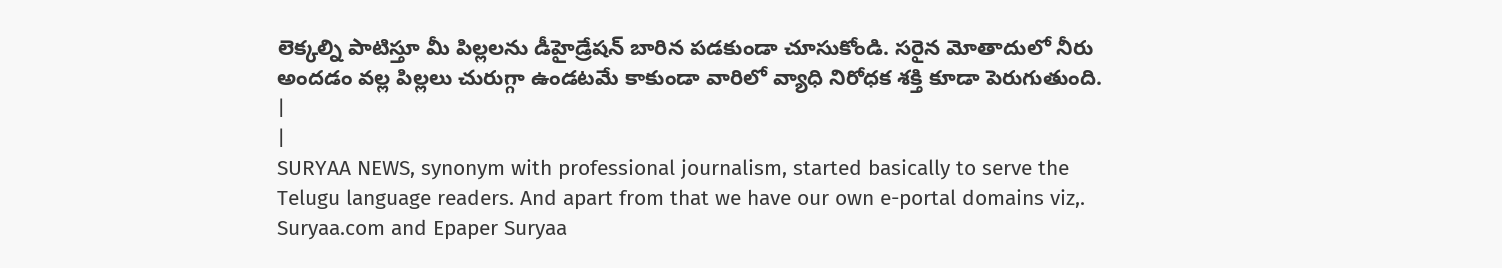లెక్కల్ని పాటిస్తూ మీ పిల్లలను డీహైడ్రేషన్ బారిన పడకుండా చూసుకోండి. సరైన మోతాదులో నీరు అందడం వల్ల పిల్లలు చురుగ్గా ఉండటమే కాకుండా వారిలో వ్యాధి నిరోధక శక్తి కూడా పెరుగుతుంది.
|
|
SURYAA NEWS, synonym with professional journalism, started basically to serve the Telugu language readers. And apart from that we have our own e-portal domains viz,. Suryaa.com and Epaper Suryaa